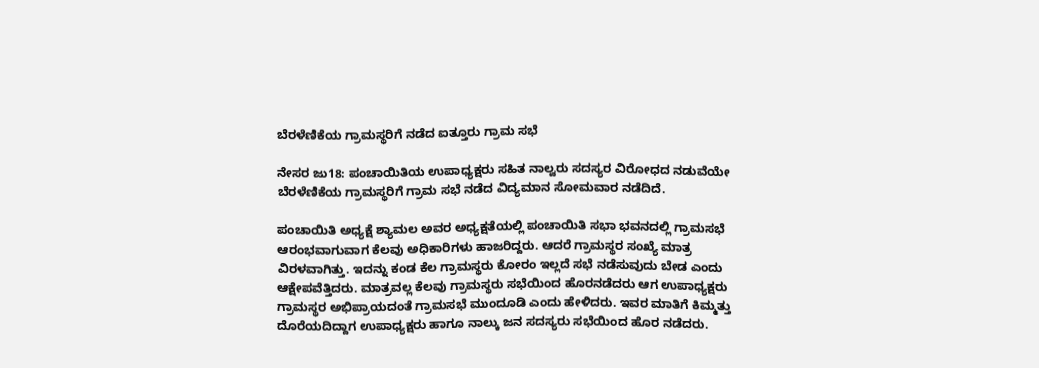ಬೆರಳೆಣಿಕೆಯ ಗ್ರಾಮಸ್ಥರಿಗೆ ನಡೆದ ಐತ್ತೂರು ಗ್ರಾಮ ಸಭೆ

ನೇಸರ ಜು18: ಪಂಚಾಯಿತಿಯ ಉಪಾಧ್ಯಕ್ಷರು ಸಹಿತ ನಾಲ್ವರು ಸದಸ್ಯರ ವಿರೋಧದ ನಡುವೆಯೇ ಬೆರಳೆಣಿಕೆಯ ಗ್ರಾಮಸ್ಥರಿಗೆ ಗ್ರಾಮ ಸಭೆ ನಡೆದ ವಿದ್ಯಮಾನ ಸೋಮವಾರ ನಡೆದಿದೆ.

ಪಂಚಾಯಿತಿ ಅಧ್ಯಕ್ಷೆ ಶ್ಯಾಮಲ ಅವರ ಅಧ್ಯಕ್ಷತೆಯಲ್ಲಿ ಪಂಚಾಯಿತಿ ಸಭಾ ಭವನದಲ್ಲಿ ಗ್ರಾಮಸಭೆ ಆರಂಭವಾಗುವಾಗ ಕೆಲವು ಅಧಿಕಾರಿಗಳು ಹಾಜರಿದ್ದರು. ಆದರೆ ಗ್ರಾಮಸ್ಥರ ಸಂಖ್ಯೆ ಮಾತ್ರ ವಿರಳವಾಗಿತ್ತು. ಇದನ್ನು ಕಂಡ ಕೆಲ ಗ್ರಾಮಸ್ಥರು ಕೋರಂ ಇಲ್ಲದೆ ಸಭೆ ನಡೆಸುವುದು ಬೇಡ ಎಂದು ಆಕ್ಷೇಪವೆತ್ತಿದರು. ಮಾತ್ರವಲ್ಲ ಕೆಲವು ಗ್ರಾಮಸ್ಥರು ಸಭೆಯಿಂದ ಹೊರನಡೆದರು ಆಗ ಉಪಾಧ್ಯಕ್ಷರು ಗ್ರಾಮಸ್ಥರ ಅಭಿಪ್ರಾಯದಂತೆ ಗ್ರಾಮಸಭೆ ಮುಂದೂಡಿ ಎಂದು ಹೇಳಿದರು. ಇವರ ಮಾತಿಗೆ ಕಿಮ್ಮತ್ತು ದೊರೆಯದಿದ್ದಾಗ ಉಪಾಧ್ಯಕ್ಷರು ಹಾಗೂ ನಾಲ್ಕು ಜನ ಸದಸ್ಯರು ಸಭೆಯಿಂದ ಹೊರ ನಡೆದರು.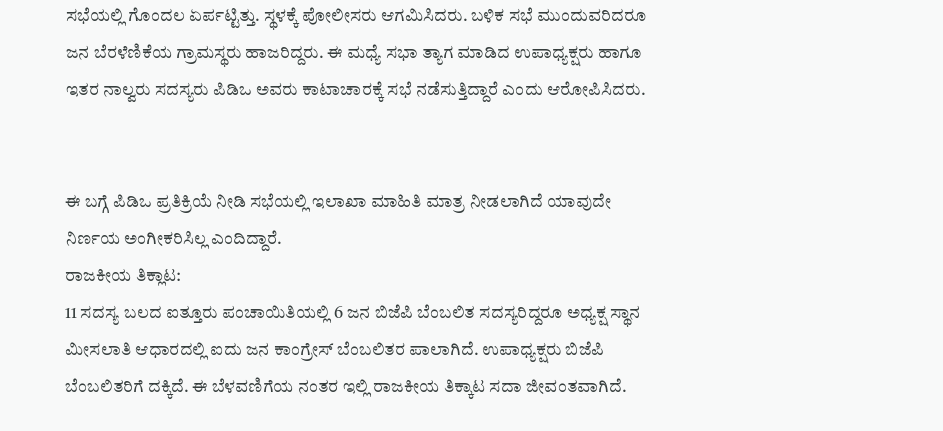ಸಭೆಯಲ್ಲಿ ಗೊಂದಲ ಏರ್ಪಟ್ಟಿತ್ತು. ಸ್ಥಳಕ್ಕೆ ಪೋಲೀಸರು ಆಗಮಿಸಿದರು. ಬಳಿಕ ಸಭೆ ಮುಂದುವರಿದರೂ ಜನ ಬೆರಳೆಣಿಕೆಯ ಗ್ರಾಮಸ್ಥರು ಹಾಜರಿದ್ದರು. ಈ ಮಧ್ಯೆ ಸಭಾ ತ್ಯಾಗ ಮಾಡಿದ ಉಪಾಧ್ಯಕ್ಷರು ಹಾಗೂ ಇತರ ನಾಲ್ವರು ಸದಸ್ಯರು ಪಿಡಿಒ ಅವರು ಕಾಟಾಚಾರಕ್ಕೆ ಸಭೆ ನಡೆಸುತ್ತಿದ್ದಾರೆ ಎಂದು ಆರೋಪಿಸಿದರು.


ಈ ಬಗ್ಗೆ ಪಿಡಿಒ ಪ್ರತಿಕ್ರಿಯೆ ನೀಡಿ ಸಭೆಯಲ್ಲಿ ಇಲಾಖಾ ಮಾಹಿತಿ ಮಾತ್ರ ನೀಡಲಾಗಿದೆ ಯಾವುದೇ ನಿರ್ಣಯ ಅಂಗೀಕರಿಸಿಲ್ಲ ಎಂದಿದ್ದಾರೆ.
ರಾಜಕೀಯ ತಿಕ್ಲಾಟ:
11 ಸದಸ್ಯ ಬಲದ ಐತ್ತೂರು ಪಂಚಾಯಿತಿಯಲ್ಲಿ 6 ಜನ ಬಿಜೆಪಿ ಬೆಂಬಲಿತ ಸದಸ್ಯರಿದ್ದರೂ ಅಧ್ಯಕ್ಷ ಸ್ಥಾನ ಮೀಸಲಾತಿ ಆಧಾರದಲ್ಲಿ ಐದು ಜನ ಕಾಂಗ್ರೇಸ್ ಬೆಂಬಲಿತರ ಪಾಲಾಗಿದೆ. ಉಪಾಧ್ಯಕ್ಷರು ಬಿಜೆಪಿ ಬೆಂಬಲಿತರಿಗೆ ದಕ್ಕಿದೆ. ಈ ಬೆಳವಣಿಗೆಯ ನಂತರ ಇಲ್ಲಿ ರಾಜಕೀಯ ತಿಕ್ಕಾಟ ಸದಾ ಜೀವಂತವಾಗಿದೆ.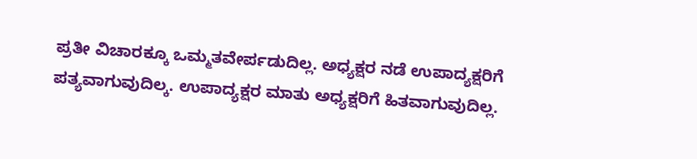ಪ್ರತೀ ವಿಚಾರಕ್ಕೂ ಒಮ್ಮತವೇರ್ಪಡುದಿಲ್ಲ. ಅಧ್ಯಕ್ಷರ ನಡೆ ಉಪಾದ್ಯಕ್ಷರಿಗೆ ಪತ್ಯವಾಗುವುದಿಲ್ಕ. ಉಪಾದ್ಯಕ್ಷರ ಮಾತು ಅಧ್ಯಕ್ಷರಿಗೆ ಹಿತವಾಗುವುದಿಲ್ಲ.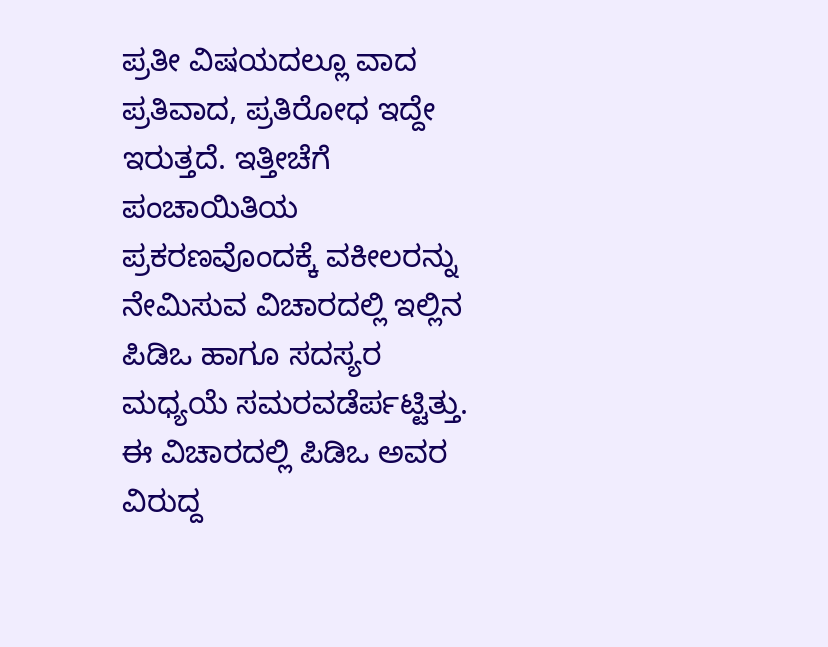ಪ್ರತೀ ವಿಷಯದಲ್ಲೂ ವಾದ ಪ್ರತಿವಾದ, ಪ್ರತಿರೋಧ ಇದ್ದೇ ಇರುತ್ತದೆ. ಇತ್ತೀಚೆಗೆ ಪಂಚಾಯಿತಿಯ ಪ್ರಕರಣವೊಂದಕ್ಕೆ ವಕೀಲರನ್ನು ನೇಮಿಸುವ ವಿಚಾರದಲ್ಲಿ ಇಲ್ಲಿನ ಪಿಡಿಒ ಹಾಗೂ ಸದಸ್ಯರ ಮಧ್ಯಯೆ ಸಮರವಡೆರ್ಪಟ್ಟಿತ್ತು. ಈ ವಿಚಾರದಲ್ಲಿ ಪಿಡಿಒ ಅವರ ವಿರುದ್ದ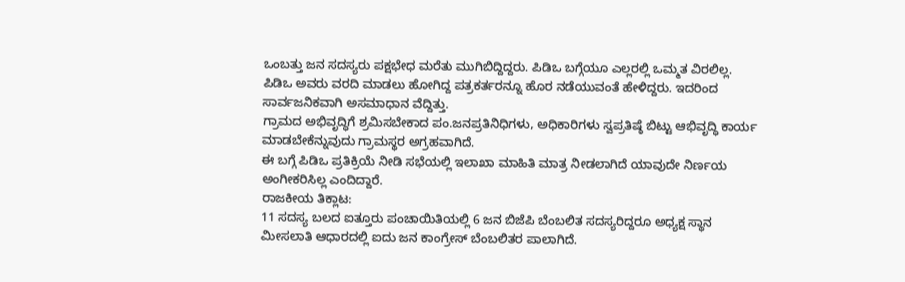ಒಂಬತ್ತು ಜನ ಸದಸ್ಯರು ಪಕ್ಷಭೇಧ ಮರೆತು ಮುಗಿಬಿದ್ದಿದ್ದರು. ಪಿಡಿಒ ಬಗ್ಗೆಯೂ ಎಲ್ಲರಲ್ಲಿ ಒಮ್ಮತ ವಿರಲಿಲ್ಲ. ಪಿಡಿಒ ಅವರು ವರದಿ ಮಾಡಲು ಹೋಗಿದ್ದ ಪತ್ರಕರ್ತರನ್ನೂ ಹೊರ ನಡೆಯುವಂತೆ ಹೇಳಿದ್ದರು. ಇದರಿಂದ ಸಾರ್ವಜನಿಕವಾಗಿ ಅಸಮಾಧಾನ ವೆದ್ದಿತ್ತು.
ಗ್ರಾಮದ ಅಭಿವೃದ್ಧಿಗೆ ಶ್ರಮಿಸಬೇಕಾದ ಪಂ.ಜನಪ್ರತಿನಿಧಿಗಳು, ಅಧಿಕಾರಿಗಳು ಸ್ವಪ್ರತಿಷ್ಠೆ ಬಿಟ್ಟು ಆಭಿವೃದ್ಧಿ ಕಾರ್ಯ ಮಾಡಬೇಕೆನ್ನುವುದು ಗ್ರಾಮಸ್ಥರ ಅಗ್ರಹವಾಗಿದೆ.
ಈ ಬಗ್ಗೆ ಪಿಡಿಒ ಪ್ರತಿಕ್ರಿಯೆ ನೀಡಿ ಸಭೆಯಲ್ಲಿ ಇಲಾಖಾ ಮಾಹಿತಿ ಮಾತ್ರ ನೀಡಲಾಗಿದೆ ಯಾವುದೇ ನಿರ್ಣಯ ಅಂಗೀಕರಿಸಿಲ್ಲ ಎಂದಿದ್ದಾರೆ.
ರಾಜಕೀಯ ತಿಕ್ಲಾಟ:
11 ಸದಸ್ಯ ಬಲದ ಐತ್ತೂರು ಪಂಚಾಯಿತಿಯಲ್ಲಿ 6 ಜನ ಬಿಜೆಪಿ ಬೆಂಬಲಿತ ಸದಸ್ಯರಿದ್ದರೂ ಅಧ್ಯಕ್ಷ ಸ್ಥಾನ ಮೀಸಲಾತಿ ಆಧಾರದಲ್ಲಿ ಐದು ಜನ ಕಾಂಗ್ರೇಸ್ ಬೆಂಬಲಿತರ ಪಾಲಾಗಿದೆ.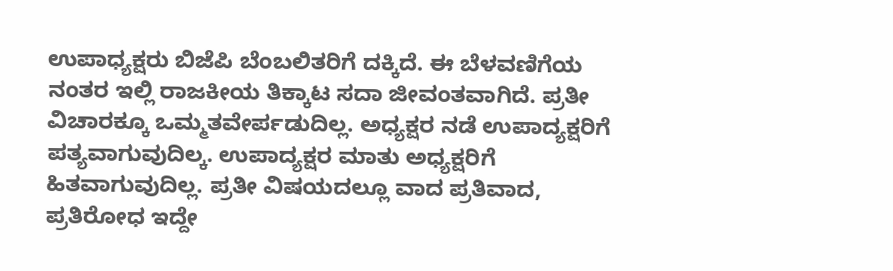ಉಪಾಧ್ಯಕ್ಷರು ಬಿಜೆಪಿ ಬೆಂಬಲಿತರಿಗೆ ದಕ್ಕಿದೆ. ಈ ಬೆಳವಣಿಗೆಯ ನಂತರ ಇಲ್ಲಿ ರಾಜಕೀಯ ತಿಕ್ಕಾಟ ಸದಾ ಜೀವಂತವಾಗಿದೆ. ಪ್ರತೀ ವಿಚಾರಕ್ಕೂ ಒಮ್ಮತವೇರ್ಪಡುದಿಲ್ಲ. ಅಧ್ಯಕ್ಷರ ನಡೆ ಉಪಾದ್ಯಕ್ಷರಿಗೆ ಪತ್ಯವಾಗುವುದಿಲ್ಕ. ಉಪಾದ್ಯಕ್ಷರ ಮಾತು ಅಧ್ಯಕ್ಷರಿಗೆ ಹಿತವಾಗುವುದಿಲ್ಲ. ಪ್ರತೀ ವಿಷಯದಲ್ಲೂ ವಾದ ಪ್ರತಿವಾದ, ಪ್ರತಿರೋಧ ಇದ್ದೇ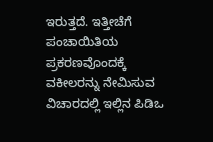ಇರುತ್ತದೆ. ಇತ್ತೀಚೆಗೆ ಪಂಚಾಯಿತಿಯ ಪ್ರಕರಣವೊಂದಕ್ಕೆ ವಕೀಲರನ್ನು ನೇಮಿಸುವ ವಿಚಾರದಲ್ಲಿ ಇಲ್ಲಿನ ಪಿಡಿಒ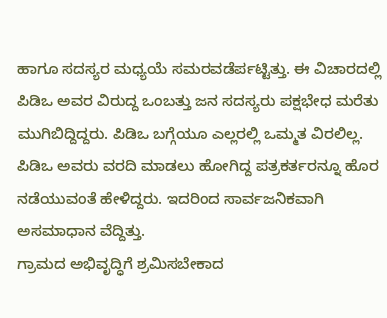ಹಾಗೂ ಸದಸ್ಯರ ಮಧ್ಯಯೆ ಸಮರವಡೆರ್ಪಟ್ಟಿತ್ತು. ಈ ವಿಚಾರದಲ್ಲಿ ಪಿಡಿಒ ಅವರ ವಿರುದ್ದ ಒಂಬತ್ತು ಜನ ಸದಸ್ಯರು ಪಕ್ಷಭೇಧ ಮರೆತು ಮುಗಿಬಿದ್ದಿದ್ದರು. ಪಿಡಿಒ ಬಗ್ಗೆಯೂ ಎಲ್ಲರಲ್ಲಿ ಒಮ್ಮತ ವಿರಲಿಲ್ಲ. ಪಿಡಿಒ ಅವರು ವರದಿ ಮಾಡಲು ಹೋಗಿದ್ದ ಪತ್ರಕರ್ತರನ್ನೂ ಹೊರ ನಡೆಯುವಂತೆ ಹೇಳಿದ್ದರು. ಇದರಿಂದ ಸಾರ್ವಜನಿಕವಾಗಿ ಅಸಮಾಧಾನ ವೆದ್ದಿತ್ತು.
ಗ್ರಾಮದ ಅಭಿವೃದ್ಧಿಗೆ ಶ್ರಮಿಸಬೇಕಾದ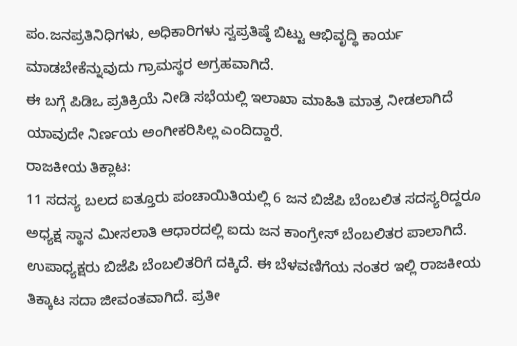ಪಂ.ಜನಪ್ರತಿನಿಧಿಗಳು, ಅಧಿಕಾರಿಗಳು ಸ್ವಪ್ರತಿಷ್ಠೆ ಬಿಟ್ಟು ಆಭಿವೃದ್ಧಿ ಕಾರ್ಯ ಮಾಡಬೇಕೆನ್ನುವುದು ಗ್ರಾಮಸ್ಥರ ಅಗ್ರಹವಾಗಿದೆ.
ಈ ಬಗ್ಗೆ ಪಿಡಿಒ ಪ್ರತಿಕ್ರಿಯೆ ನೀಡಿ ಸಭೆಯಲ್ಲಿ ಇಲಾಖಾ ಮಾಹಿತಿ ಮಾತ್ರ ನೀಡಲಾಗಿದೆ ಯಾವುದೇ ನಿರ್ಣಯ ಅಂಗೀಕರಿಸಿಲ್ಲ ಎಂದಿದ್ದಾರೆ.
ರಾಜಕೀಯ ತಿಕ್ಲಾಟ:
11 ಸದಸ್ಯ ಬಲದ ಐತ್ತೂರು ಪಂಚಾಯಿತಿಯಲ್ಲಿ 6 ಜನ ಬಿಜೆಪಿ ಬೆಂಬಲಿತ ಸದಸ್ಯರಿದ್ದರೂ ಅಧ್ಯಕ್ಷ ಸ್ಥಾನ ಮೀಸಲಾತಿ ಆಧಾರದಲ್ಲಿ ಐದು ಜನ ಕಾಂಗ್ರೇಸ್ ಬೆಂಬಲಿತರ ಪಾಲಾಗಿದೆ. ಉಪಾಧ್ಯಕ್ಷರು ಬಿಜೆಪಿ ಬೆಂಬಲಿತರಿಗೆ ದಕ್ಕಿದೆ. ಈ ಬೆಳವಣಿಗೆಯ ನಂತರ ಇಲ್ಲಿ ರಾಜಕೀಯ ತಿಕ್ಕಾಟ ಸದಾ ಜೀವಂತವಾಗಿದೆ. ಪ್ರತೀ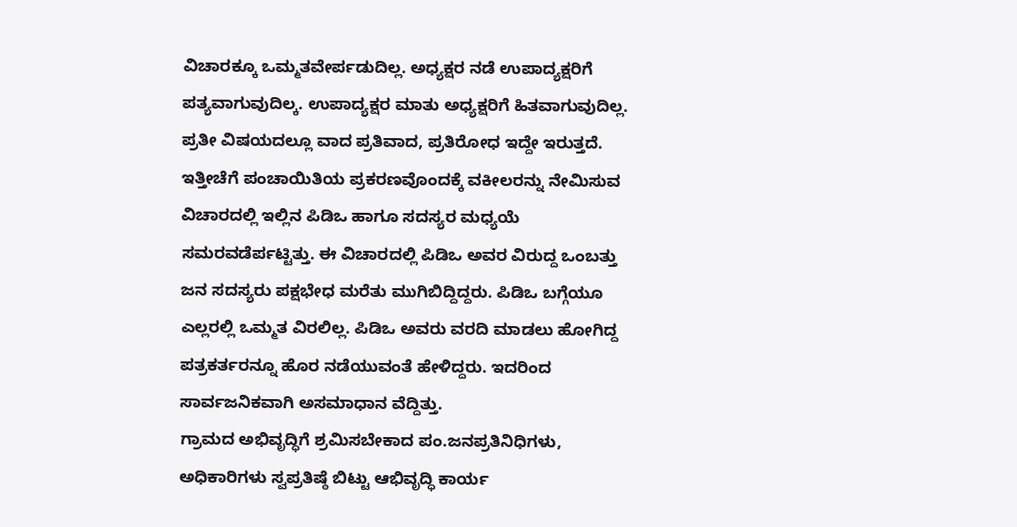ವಿಚಾರಕ್ಕೂ ಒಮ್ಮತವೇರ್ಪಡುದಿಲ್ಲ. ಅಧ್ಯಕ್ಷರ ನಡೆ ಉಪಾದ್ಯಕ್ಷರಿಗೆ ಪತ್ಯವಾಗುವುದಿಲ್ಕ. ಉಪಾದ್ಯಕ್ಷರ ಮಾತು ಅಧ್ಯಕ್ಷರಿಗೆ ಹಿತವಾಗುವುದಿಲ್ಲ. ಪ್ರತೀ ವಿಷಯದಲ್ಲೂ ವಾದ ಪ್ರತಿವಾದ, ಪ್ರತಿರೋಧ ಇದ್ದೇ ಇರುತ್ತದೆ. ಇತ್ತೀಚೆಗೆ ಪಂಚಾಯಿತಿಯ ಪ್ರಕರಣವೊಂದಕ್ಕೆ ವಕೀಲರನ್ನು ನೇಮಿಸುವ ವಿಚಾರದಲ್ಲಿ ಇಲ್ಲಿನ ಪಿಡಿಒ ಹಾಗೂ ಸದಸ್ಯರ ಮಧ್ಯಯೆ ಸಮರವಡೆರ್ಪಟ್ಟಿತ್ತು. ಈ ವಿಚಾರದಲ್ಲಿ ಪಿಡಿಒ ಅವರ ವಿರುದ್ದ ಒಂಬತ್ತು ಜನ ಸದಸ್ಯರು ಪಕ್ಷಭೇಧ ಮರೆತು ಮುಗಿಬಿದ್ದಿದ್ದರು. ಪಿಡಿಒ ಬಗ್ಗೆಯೂ ಎಲ್ಲರಲ್ಲಿ ಒಮ್ಮತ ವಿರಲಿಲ್ಲ. ಪಿಡಿಒ ಅವರು ವರದಿ ಮಾಡಲು ಹೋಗಿದ್ದ ಪತ್ರಕರ್ತರನ್ನೂ ಹೊರ ನಡೆಯುವಂತೆ ಹೇಳಿದ್ದರು. ಇದರಿಂದ ಸಾರ್ವಜನಿಕವಾಗಿ ಅಸಮಾಧಾನ ವೆದ್ದಿತ್ತು.
ಗ್ರಾಮದ ಅಭಿವೃದ್ಧಿಗೆ ಶ್ರಮಿಸಬೇಕಾದ ಪಂ.ಜನಪ್ರತಿನಿಧಿಗಳು, ಅಧಿಕಾರಿಗಳು ಸ್ವಪ್ರತಿಷ್ಠೆ ಬಿಟ್ಟು ಆಭಿವೃದ್ಧಿ ಕಾರ್ಯ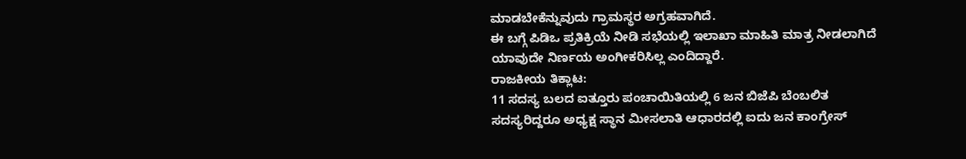ಮಾಡಬೇಕೆನ್ನುವುದು ಗ್ರಾಮಸ್ಥರ ಅಗ್ರಹವಾಗಿದೆ.
ಈ ಬಗ್ಗೆ ಪಿಡಿಒ ಪ್ರತಿಕ್ರಿಯೆ ನೀಡಿ ಸಭೆಯಲ್ಲಿ ಇಲಾಖಾ ಮಾಹಿತಿ ಮಾತ್ರ ನೀಡಲಾಗಿದೆ ಯಾವುದೇ ನಿರ್ಣಯ ಅಂಗೀಕರಿಸಿಲ್ಲ ಎಂದಿದ್ದಾರೆ.
ರಾಜಕೀಯ ತಿಕ್ಲಾಟ:
11 ಸದಸ್ಯ ಬಲದ ಐತ್ತೂರು ಪಂಚಾಯಿತಿಯಲ್ಲಿ 6 ಜನ ಬಿಜೆಪಿ ಬೆಂಬಲಿತ ಸದಸ್ಯರಿದ್ದರೂ ಅಧ್ಯಕ್ಷ ಸ್ಥಾನ ಮೀಸಲಾತಿ ಆಧಾರದಲ್ಲಿ ಐದು ಜನ ಕಾಂಗ್ರೇಸ್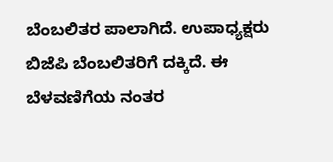ಬೆಂಬಲಿತರ ಪಾಲಾಗಿದೆ. ಉಪಾಧ್ಯಕ್ಷರು ಬಿಜೆಪಿ ಬೆಂಬಲಿತರಿಗೆ ದಕ್ಕಿದೆ. ಈ ಬೆಳವಣಿಗೆಯ ನಂತರ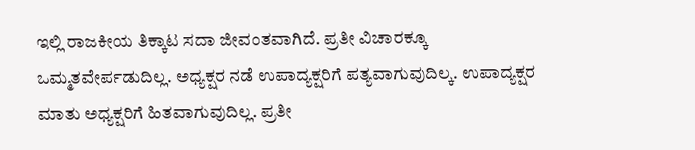ಇಲ್ಲಿ ರಾಜಕೀಯ ತಿಕ್ಕಾಟ ಸದಾ ಜೀವಂತವಾಗಿದೆ. ಪ್ರತೀ ವಿಚಾರಕ್ಕೂ ಒಮ್ಮತವೇರ್ಪಡುದಿಲ್ಲ. ಅಧ್ಯಕ್ಷರ ನಡೆ ಉಪಾದ್ಯಕ್ಷರಿಗೆ ಪತ್ಯವಾಗುವುದಿಲ್ಕ. ಉಪಾದ್ಯಕ್ಷರ ಮಾತು ಅಧ್ಯಕ್ಷರಿಗೆ ಹಿತವಾಗುವುದಿಲ್ಲ. ಪ್ರತೀ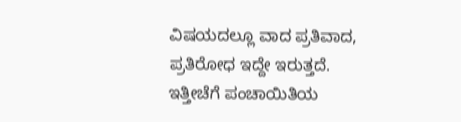ವಿಷಯದಲ್ಲೂ ವಾದ ಪ್ರತಿವಾದ, ಪ್ರತಿರೋಧ ಇದ್ದೇ ಇರುತ್ತದೆ. ಇತ್ತೀಚೆಗೆ ಪಂಚಾಯಿತಿಯ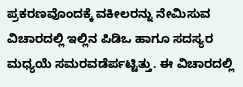ಪ್ರಕರಣವೊಂದಕ್ಕೆ ವಕೀಲರನ್ನು ನೇಮಿಸುವ ವಿಚಾರದಲ್ಲಿ ಇಲ್ಲಿನ ಪಿಡಿಒ ಹಾಗೂ ಸದಸ್ಯರ ಮಧ್ಯಯೆ ಸಮರವಡೆರ್ಪಟ್ಟಿತ್ತು. ಈ ವಿಚಾರದಲ್ಲಿ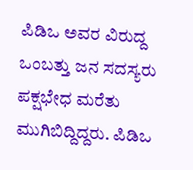ಪಿಡಿಒ ಅವರ ವಿರುದ್ದ ಒಂಬತ್ತು ಜನ ಸದಸ್ಯರು ಪಕ್ಷಭೇಧ ಮರೆತು ಮುಗಿಬಿದ್ದಿದ್ದರು. ಪಿಡಿಒ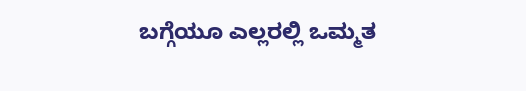ಬಗ್ಗೆಯೂ ಎಲ್ಲರಲ್ಲಿ ಒಮ್ಮತ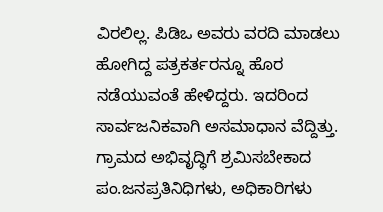ವಿರಲಿಲ್ಲ. ಪಿಡಿಒ ಅವರು ವರದಿ ಮಾಡಲು ಹೋಗಿದ್ದ ಪತ್ರಕರ್ತರನ್ನೂ ಹೊರ ನಡೆಯುವಂತೆ ಹೇಳಿದ್ದರು. ಇದರಿಂದ ಸಾರ್ವಜನಿಕವಾಗಿ ಅಸಮಾಧಾನ ವೆದ್ದಿತ್ತು.
ಗ್ರಾಮದ ಅಭಿವೃದ್ಧಿಗೆ ಶ್ರಮಿಸಬೇಕಾದ ಪಂ.ಜನಪ್ರತಿನಿಧಿಗಳು, ಅಧಿಕಾರಿಗಳು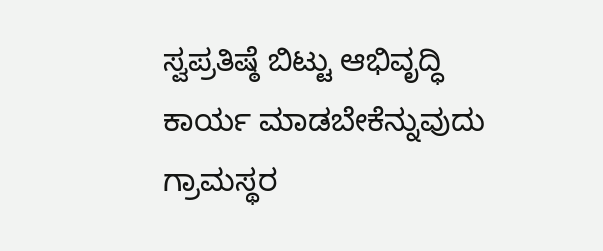ಸ್ವಪ್ರತಿಷ್ಠೆ ಬಿಟ್ಟು ಆಭಿವೃದ್ಧಿ ಕಾರ್ಯ ಮಾಡಬೇಕೆನ್ನುವುದು ಗ್ರಾಮಸ್ಥರ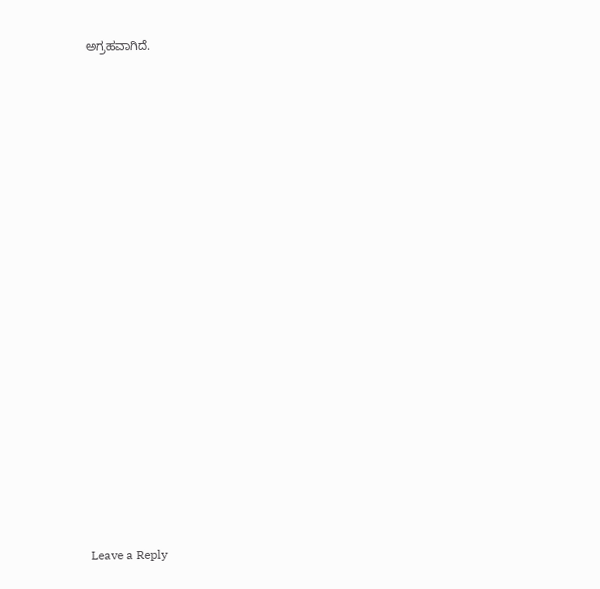ಅಗ್ರಹವಾಗಿದೆ.


















Leave a Reply